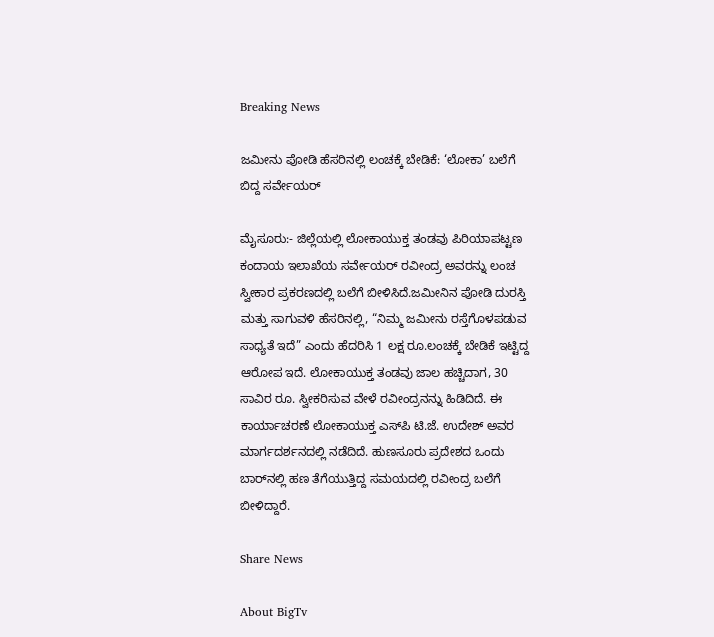Breaking News

ಜಮೀನು ಪೋಡಿ ಹೆಸರಿನಲ್ಲಿ ಲಂಚಕ್ಕೆ ಬೇಡಿಕೆ: ‘ಲೋಕಾ’ ಬಲೆಗೆ ಬಿದ್ದ ಸರ್ವೇಯರ್

ಮೈಸೂರು:- ಜಿಲ್ಲೆಯಲ್ಲಿ ಲೋಕಾಯುಕ್ತ ತಂಡವು ಪಿರಿಯಾಪಟ್ಟಣ ಕಂದಾಯ ಇಲಾಖೆಯ ಸರ್ವೇಯರ್ ರವೀಂದ್ರ ಅವರನ್ನು ಲಂಚ ಸ್ವೀಕಾರ ಪ್ರಕರಣದಲ್ಲಿ ಬಲೆಗೆ ಬೀಳಿಸಿದೆ.ಜಮೀನಿನ ಪೋಡಿ ದುರಸ್ತಿ ಮತ್ತು ಸಾಗುವಳಿ ಹೆಸರಿನಲ್ಲಿ, “ನಿಮ್ಮ ಜಮೀನು ರಸ್ತೆಗೊಳಪಡುವ ಸಾಧ್ಯತೆ ಇದೆ” ಎಂದು ಹೆದರಿಸಿ 1 ಲಕ್ಷ ರೂ.ಲಂಚಕ್ಕೆ ಬೇಡಿಕೆ ಇಟ್ಟಿದ್ದ ಆರೋಪ ಇದೆ. ಲೋಕಾಯುಕ್ತ ತಂಡವು ಜಾಲ ಹಚ್ಚಿದಾಗ, 30 ಸಾವಿರ ರೂ. ಸ್ವೀಕರಿಸುವ ವೇಳೆ ರವೀಂದ್ರನನ್ನು ಹಿಡಿದಿದೆ. ಈ ಕಾರ್ಯಾಚರಣೆ ಲೋಕಾಯುಕ್ತ ಎಸ್‌ಪಿ ಟಿ.ಜೆ. ಉದೇಶ್ ಅವರ ಮಾರ್ಗದರ್ಶನದಲ್ಲಿ ನಡೆದಿದೆ. ಹುಣಸೂರು ಪ್ರದೇಶದ ಒಂದು ಬಾರ್‌ನಲ್ಲಿ ಹಣ ತೆಗೆಯುತ್ತಿದ್ದ ಸಮಯದಲ್ಲಿ ರವೀಂದ್ರ ಬಲೆಗೆ ಬೀಳಿದ್ದಾರೆ.

Share News

About BigTv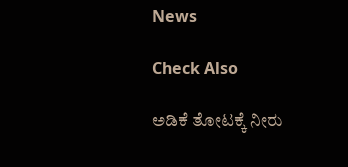News

Check Also

ಅಡಿಕೆ ತೋಟಕ್ಕೆ ನೀರು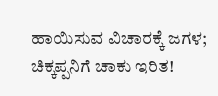ಹಾಯಿಸುವ ವಿಚಾರಕ್ಕೆ ಜಗಳ; ಚಿಕ್ಕಪ್ಪನಿಗೆ ಚಾಕು ಇರಿತ!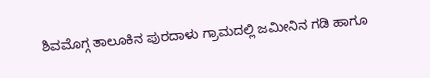ಶಿವಮೊಗ್ಗ ತಾಲೂಕಿನ ಪುರದಾಳು ಗ್ರಾಮದಲ್ಲಿ ಜಮೀನಿನ ಗಡಿ ಹಾಗೂ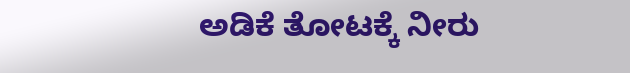ಅಡಿಕೆ ತೋಟಕ್ಕೆ ನೀರು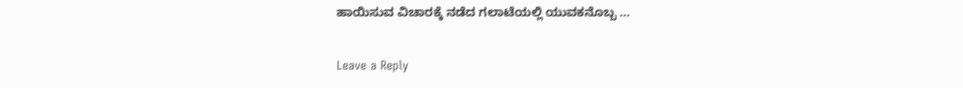ಹಾಯಿಸುವ ವಿಚಾರಕ್ಕೆ ನಡೆದ ಗಲಾಟೆಯಲ್ಲಿ ಯುವಕನೊಬ್ಬ …

Leave a Reply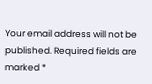Your email address will not be published. Required fields are marked *